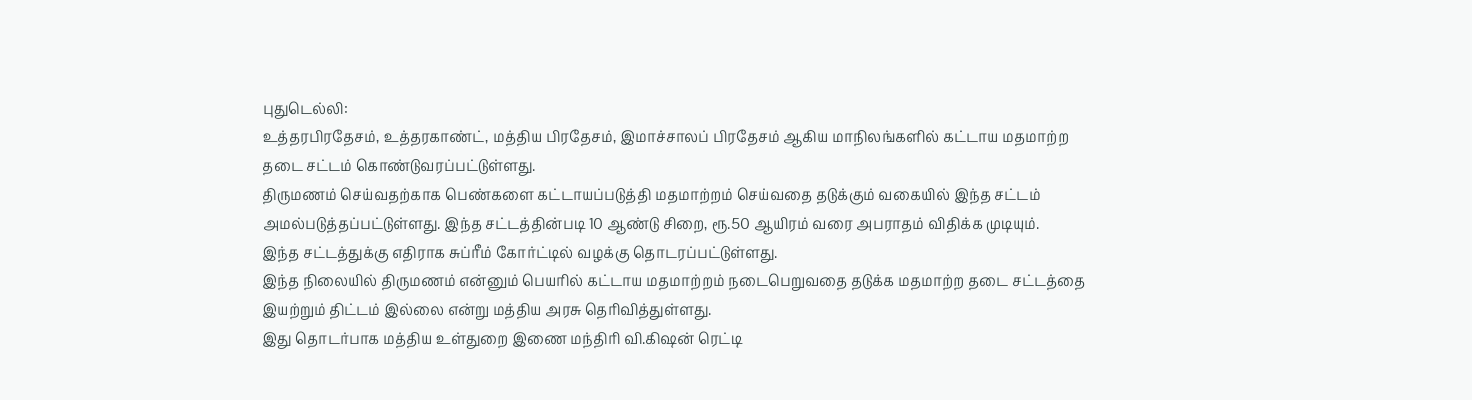புதுடெல்லி:
உத்தரபிரதேசம், உத்தரகாண்ட், மத்திய பிரதேசம், இமாச்சாலப் பிரதேசம் ஆகிய மாநிலங்களில் கட்டாய மதமாற்ற தடை சட்டம் கொண்டுவரப்பட்டுள்ளது.
திருமணம் செய்வதற்காக பெண்களை கட்டாயப்படுத்தி மதமாற்றம் செய்வதை தடுக்கும் வகையில் இந்த சட்டம் அமல்படுத்தப்பட்டுள்ளது. இந்த சட்டத்தின்படி 10 ஆண்டு சிறை, ரூ.50 ஆயிரம் வரை அபராதம் விதிக்க முடியும்.
இந்த சட்டத்துக்கு எதிராக சுப்ரீம் கோர்ட்டில் வழக்கு தொடரப்பட்டுள்ளது.
இந்த நிலையில் திருமணம் என்னும் பெயரில் கட்டாய மதமாற்றம் நடைபெறுவதை தடுக்க மதமாற்ற தடை சட்டத்தை இயற்றும் திட்டம் இல்லை என்று மத்திய அரசு தெரிவித்துள்ளது.
இது தொடர்பாக மத்திய உள்துறை இணை மந்திரி வி.கிஷன் ரெட்டி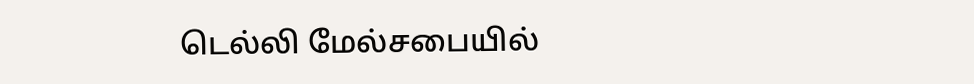டெல்லி மேல்சபையில்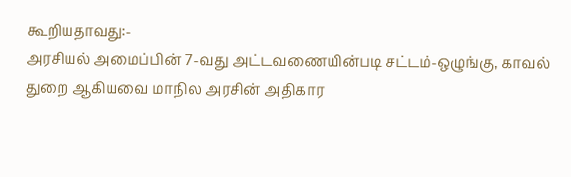கூறியதாவது:-
அரசியல் அமைப்பின் 7-வது அட்டவணையின்படி சட்டம்-ஒழுங்கு, காவல் துறை ஆகியவை மாநில அரசின் அதிகார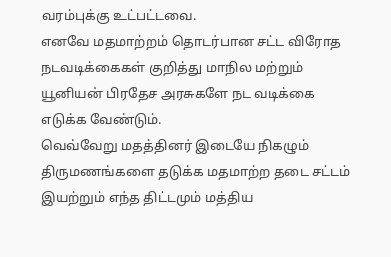வரம்புக்கு உட்பட்டவை.
எனவே மதமாற்றம் தொடர்பான சட்ட விரோத நடவடிக்கைகள் குறித்து மாநில மற்றும் யூனியன் பிரதேச அரசுகளே நட வடிக்கை எடுக்க வேண்டும்.
வெவ்வேறு மதத்தினர் இடையே நிகழும் திருமணங்களை தடுக்க மதமாற்ற தடை சட்டம் இயற்றும் எந்த திட்டமும் மத்திய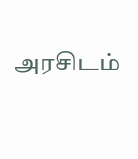அரசிடம்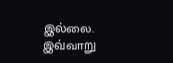இல்லை.
இவ்வாறு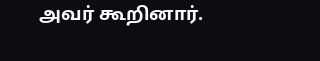அவர் கூறினார்.